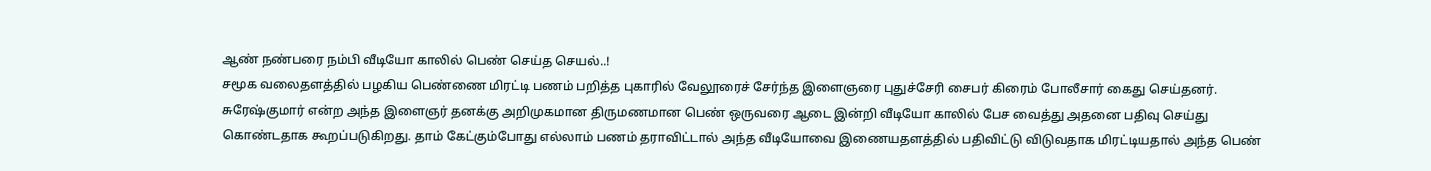ஆண் நண்பரை நம்பி வீடியோ காலில் பெண் செய்த செயல்..!
சமூக வலைதளத்தில் பழகிய பெண்ணை மிரட்டி பணம் பறித்த புகாரில் வேலூரைச் சேர்ந்த இளைஞரை புதுச்சேரி சைபர் கிரைம் போலீசார் கைது செய்தனர்.
சுரேஷ்குமார் என்ற அந்த இளைஞர் தனக்கு அறிமுகமான திருமணமான பெண் ஒருவரை ஆடை இன்றி வீடியோ காலில் பேச வைத்து அதனை பதிவு செய்து கொண்டதாக கூறப்படுகிறது. தாம் கேட்கும்போது எல்லாம் பணம் தராவிட்டால் அந்த வீடியோவை இணையதளத்தில் பதிவிட்டு விடுவதாக மிரட்டியதால் அந்த பெண்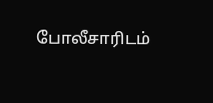போலீசாரிடம்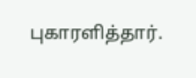புகாரளித்தார்.